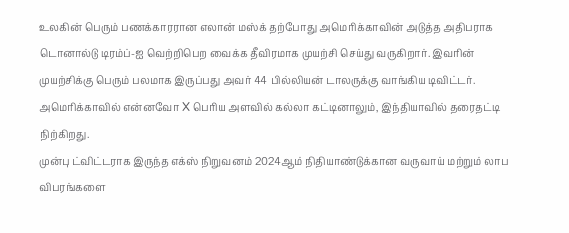உலகின் பெரும் பணக்காரரான எலான் மஸ்க் தற்போது அமெரிக்காவின் அடுத்த அதிபராக டொனால்டு டிரம்ப்-ஐ வெற்றிபெற வைக்க தீவிரமாக முயற்சி செய்து வருகிறார். இவரின் முயற்சிக்கு பெரும் பலமாக இருப்பது அவர் 44 பில்லியன் டாலருக்கு வாங்கிய டிவிட்டர். அமெரிக்காவில் என்னவோ X பெரிய அளவில் கல்லா கட்டினாலும், இந்தியாவில் தரைதட்டி நிற்கிறது.
முன்பு ட்விட்டராக இருந்த எக்ஸ் நிறுவனம் 2024ஆம் நிதியாண்டுக்கான வருவாய் மற்றும் லாப விபரங்களை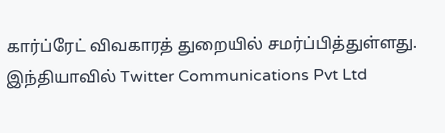கார்ப்ரேட் விவகாரத் துறையில் சமர்ப்பித்துள்ளது. இந்தியாவில் Twitter Communications Pvt Ltd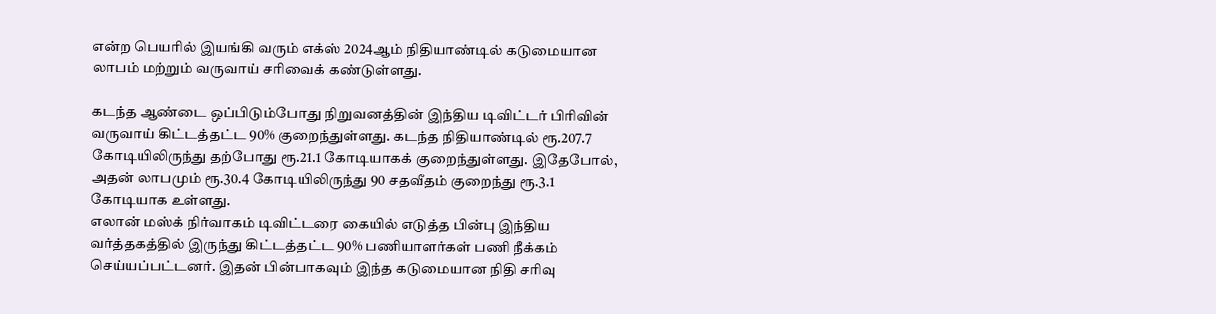என்ற பெயரில் இயங்கி வரும் எக்ஸ் 2024ஆம் நிதியாண்டில் கடுமையான லாபம் மற்றும் வருவாய் சரிவைக் கண்டுள்ளது.

கடந்த ஆண்டை ஒப்பிடும்போது நிறுவனத்தின் இந்திய டிவிட்டர் பிரிவின் வருவாய் கிட்டத்தட்ட 90% குறைந்துள்ளது. கடந்த நிதியாண்டில் ரூ.207.7 கோடியிலிருந்து தற்போது ரூ.21.1 கோடியாகக் குறைந்துள்ளது. இதேபோல், அதன் லாபமும் ரூ.30.4 கோடியிலிருந்து 90 சதவீதம் குறைந்து ரூ.3.1 கோடியாக உள்ளது.
எலான் மஸ்க் நிர்வாகம் டிவிட்டரை கையில் எடுத்த பின்பு இந்திய வர்த்தகத்தில் இருந்து கிட்டத்தட்ட 90% பணியாளர்கள் பணி நீக்கம் செய்யப்பட்டனர். இதன் பின்பாகவும் இந்த கடுமையான நிதி சரிவு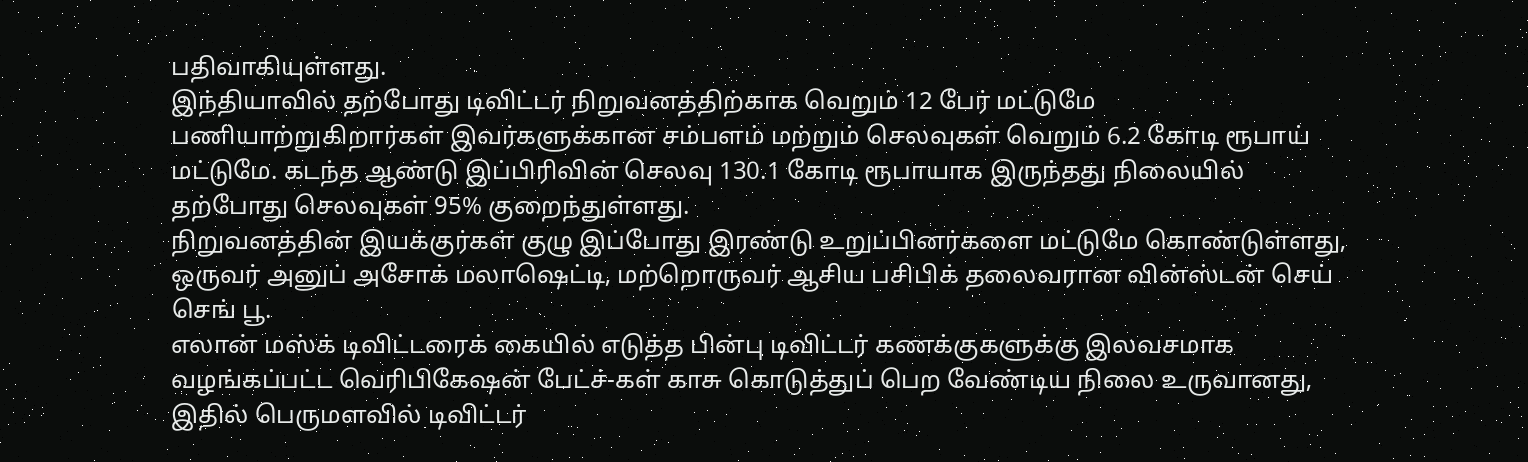பதிவாகியுள்ளது.
இந்தியாவில் தற்போது டிவிட்டர் நிறுவனத்திற்காக வெறும் 12 பேர் மட்டுமே பணியாற்றுகிறார்கள் இவர்களுக்கான சம்பளம் மற்றும் செலவுகள் வெறும் 6.2 கோடி ரூபாய் மட்டுமே. கடந்த ஆண்டு இப்பிரிவின் செலவு 130.1 கோடி ரூபாயாக இருந்தது நிலையில் தற்போது செலவுகள் 95% குறைந்துள்ளது.
நிறுவனத்தின் இயக்குர்கள் குழு இப்போது இரண்டு உறுப்பினர்களை மட்டுமே கொண்டுள்ளது, ஒருவர் அனுப் அசோக் மலாஷெட்டி, மற்றொருவர் ஆசிய பசிபிக் தலைவரான வின்ஸ்டன் செய் செங் பூ.
எலான் மஸ்க் டிவிட்டரைக் கையில் எடுத்த பின்பு டிவிட்டர் கணக்குகளுக்கு இலவசமாக வழங்கப்பட்ட வெரிபிகேஷன் பேட்ச்-கள் காசு கொடுத்துப் பெற வேண்டிய நிலை உருவானது, இதில் பெருமளவில் டிவிட்டர்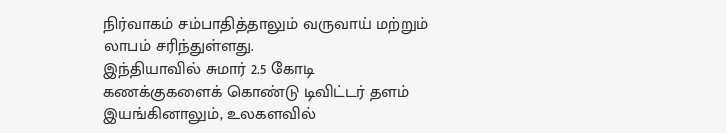நிர்வாகம் சம்பாதித்தாலும் வருவாய் மற்றும் லாபம் சரிந்துள்ளது.
இந்தியாவில் சுமார் 2.5 கோடி கணக்குகளைக் கொண்டு டிவிட்டர் தளம் இயங்கினாலும், உலகளவில்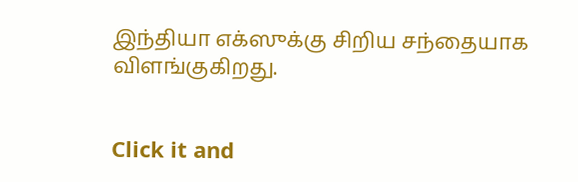இந்தியா எக்ஸுக்கு சிறிய சந்தையாக விளங்குகிறது.


Click it and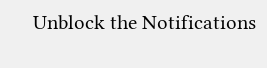Unblock the Notifications